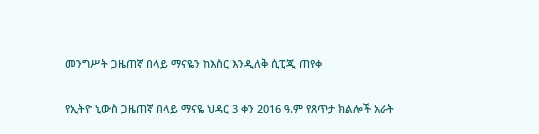መንግሥት ጋዜጠኛ በላይ ማናዬን ከእስር እንዲለቅ ሲፒጂ ጠየቀ

የኢትዮ ኒውስ ጋዜጠኛ በላይ ማናዬ ህዳር 3 ቀን 2016 ዓ.ም የጸጥታ ክልሎች አራት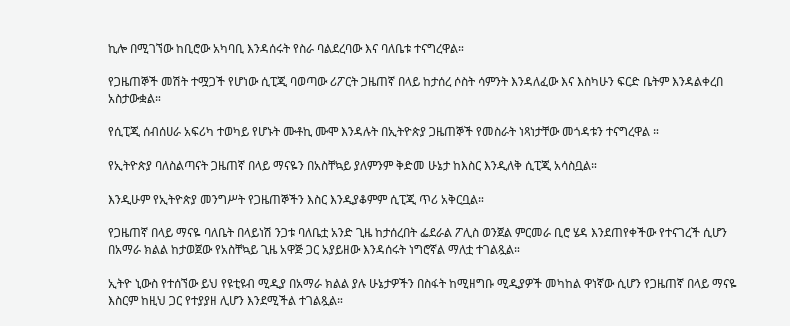ኪሎ በሚገኘው ከቢሮው አካባቢ እንዳሰሩት የስራ ባልደረባው እና ባለቤቱ ተናግረዋል።

የጋዜጠኞች መሽት ተሟጋች የሆነው ሲፒጂ ባወጣው ሪፖርት ጋዜጠኛ በላይ ከታሰረ ሶስት ሳምንት እንዳለፈው እና እስካሁን ፍርድ ቤትም እንዳልቀረበ አስታውቋል።

የሲፒጂ ሰብሰሀራ አፍሪካ ተወካይ የሆኑት ሙቶኪ ሙሞ እንዳሉት በኢትዮጵያ ጋዜጠኞች የመስራት ነጻነታቸው መጎዳቱን ተናግረዋል ።

የኢትዮጵያ ባለስልጣናት ጋዜጠኛ በላይ ማናዬን በአስቸኳይ ያለምንም ቅድመ ሁኔታ ከእስር እንዲለቅ ሲፒጂ አሳስቧል።

እንዲሁም የኢትዮጵያ መንግሥት የጋዜጠኞችን እስር እንዲያቆምም ሲፒጂ ጥሪ አቅርቧል።

የጋዜጠኛ በላይ ማናዬ ባለቤት በላይነሽ ንጋቱ ባለቤቷ አንድ ጊዜ ከታሰረበት ፌደራል ፖሊስ ወንጀል ምርመራ ቢሮ ሄዳ እንደጠየቀችው የተናገረች ሲሆን በአማራ ክልል ከታወጀው የአስቸኳይ ጊዜ አዋጅ ጋር አያይዘው እንዳሰሩት ነግሮኛል ማለቷ ተገልጿል።

ኢትዮ ኒውስ የተሰኘው ይህ የዩቲዩብ ሚዲያ በአማራ ክልል ያሉ ሁኔታዎችን በስፋት ከሚዘግቡ ሚዲያዎች መካከል ዋነኛው ሲሆን የጋዜጠኛ በላይ ማናዬ እስርም ከዚህ ጋር የተያያዘ ሊሆን እንደሚችል ተገልጿል።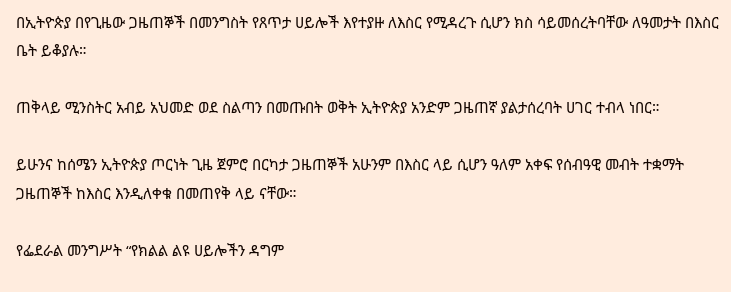በኢትዮጵያ በየጊዜው ጋዜጠኞች በመንግስት የጸጥታ ሀይሎች እየተያዙ ለእስር የሚዳረጉ ሲሆን ክስ ሳይመሰረትባቸው ለዓመታት በእስር ቤት ይቆያሉ።

ጠቅላይ ሚንስትር አብይ አህመድ ወደ ስልጣን በመጡበት ወቅት ኢትዮጵያ አንድም ጋዜጠኛ ያልታሰረባት ሀገር ተብላ ነበር።

ይሁንና ከሰሜን ኢትዮጵያ ጦርነት ጊዜ ጀምሮ በርካታ ጋዜጠኞች አሁንም በእስር ላይ ሲሆን ዓለም አቀፍ የሰብዓዊ መብት ተቋማት ጋዜጠኞች ከእስር እንዲለቀቁ በመጠየቅ ላይ ናቸው።

የፌደራል መንግሥት “የክልል ልዩ ሀይሎችን ዳግም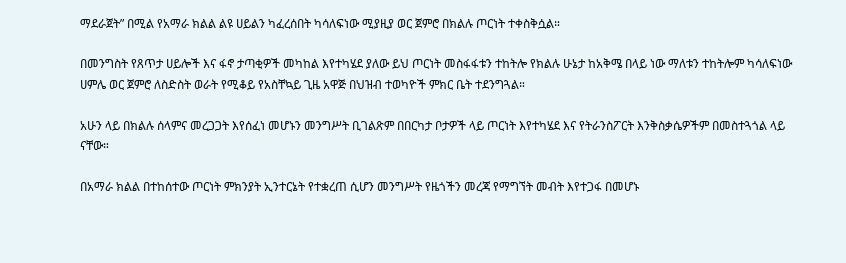ማደራጀት” በሚል የአማራ ክልል ልዩ ሀይልን ካፈረሰበት ካሳለፍነው ሚያዚያ ወር ጀምሮ በክልሉ ጦርነት ተቀስቅሷል።

በመንግስት የጸጥታ ሀይሎች እና ፋኖ ታጣቂዎች መካከል እየተካሄደ ያለው ይህ ጦርነት መስፋፋቱን ተከትሎ የክልሉ ሁኔታ ከአቅሜ በላይ ነው ማለቱን ተከትሎም ካሳለፍነው ሀምሌ ወር ጀምሮ ለስድስት ወራት የሚቆይ የአስቸኳይ ጊዜ አዋጅ በህዝብ ተወካዮች ምክር ቤት ተደንግጓል።

አሁን ላይ በክልሉ ሰላምና መረጋጋት እየሰፈነ መሆኑን መንግሥት ቢገልጽም በበርካታ ቦታዎች ላይ ጦርነት እየተካሄደ እና የትራንስፖርት እንቅስቃሴዎችም በመስተጓጎል ላይ ናቸው።

በአማራ ክልል በተከሰተው ጦርነት ምክንያት ኢንተርኔት የተቋረጠ ሲሆን መንግሥት የዜጎችን መረጃ የማግኘት መብት እየተጋፋ በመሆኑ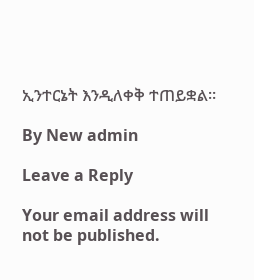ኢንተርኔት እንዲለቀቅ ተጠይቋል።

By New admin

Leave a Reply

Your email address will not be published.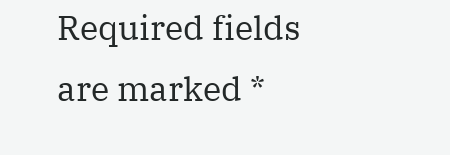Required fields are marked *